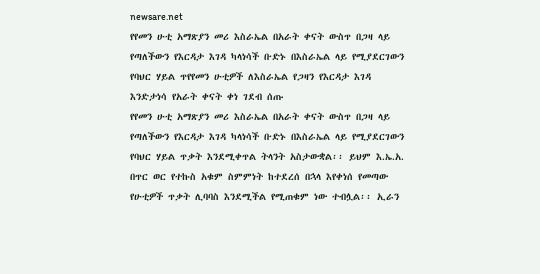newsare.net
የየመን ሁቲ አማጽያን መሪ እስራኤል በአራት ቀናት ውስጥ በጋዛ ላይ የጣለችውን የእርዳታ እገዳ ካላነሳች ቡድኑ በእስራኤል ላይ የሚያደርገውን የባህር ሃይል ጥየየመን ሁቲዎች ለእስራኤል የጋዛን የእርዳታ እገዳ እንድታነሳ የአራት ቀናት ቀነ ገደብ ሰጡ
የየመን ሁቲ አማጽያን መሪ እስራኤል በአራት ቀናት ውስጥ በጋዛ ላይ የጣለችውን የእርዳታ እገዳ ካላነሳች ቡድኑ በእስራኤል ላይ የሚያደርገውን የባህር ሃይል ጥቃት እንደሚቀጥል ትላንት አስታውቋል፡፡ ይህም እ.ኤ.አ. በጥር ወር የተኩስ አቁም ስምምነት ከተደረሰ በኋላ እየቀነሰ የመጣው የሁቲዎች ጥቃት ሊባባስ እንደሚችል የሚጠቁም ነው ተብሏል፡፡ ኢራን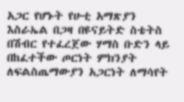አጋር የሆኑት የሁቲ አማጽያን እስራኤል በጋዛ በዩናይትድ ስቴትስ በሽብር የተፈረጀው ሃማስ ቡድን ላይ በከፈተችው ጦርነት ምክንያት ለፍልስጤማውያን አጋርነት ለማሳየት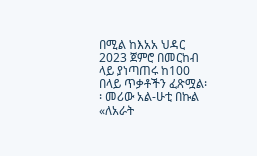በሚል ከእአአ ህዳር 2023 ጀምሮ በመርከብ ላይ ያነጣጠሩ ከ100 በላይ ጥቃቶችን ፈጽሟል፡፡ መሪው አል-ሁቲ በኩል «ለአራት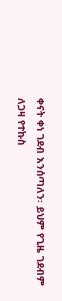ቀናት ቀነ ገደብ እንሰጣለን፡ ይህም የጊዜ ገደብም ለጋዛ የተኩስ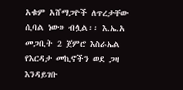አቁም አሸማጋዮች ለጥረታቸው ሲባል ነው» ብሏል፡፡ እ.ኤ.አ መጋቢት 2 ጀምሮ እስራኤል የእርዳታ መኪኖችን ወደ ጋዛ እንዳይገቡ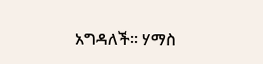አግዳለች፡፡ ሃማስ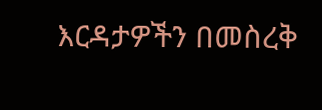እርዳታዎችን በመስረቅ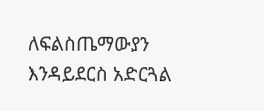ለፍልስጤማውያን እንዳይደርስ አድርጓል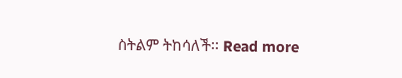ስትልም ትከሳለች፡፡ Read more